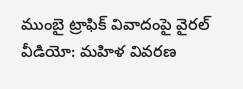ముంబై ట్రాఫిక్ వివాదంపై వైరల్ వీడియో: మహిళ వివరణ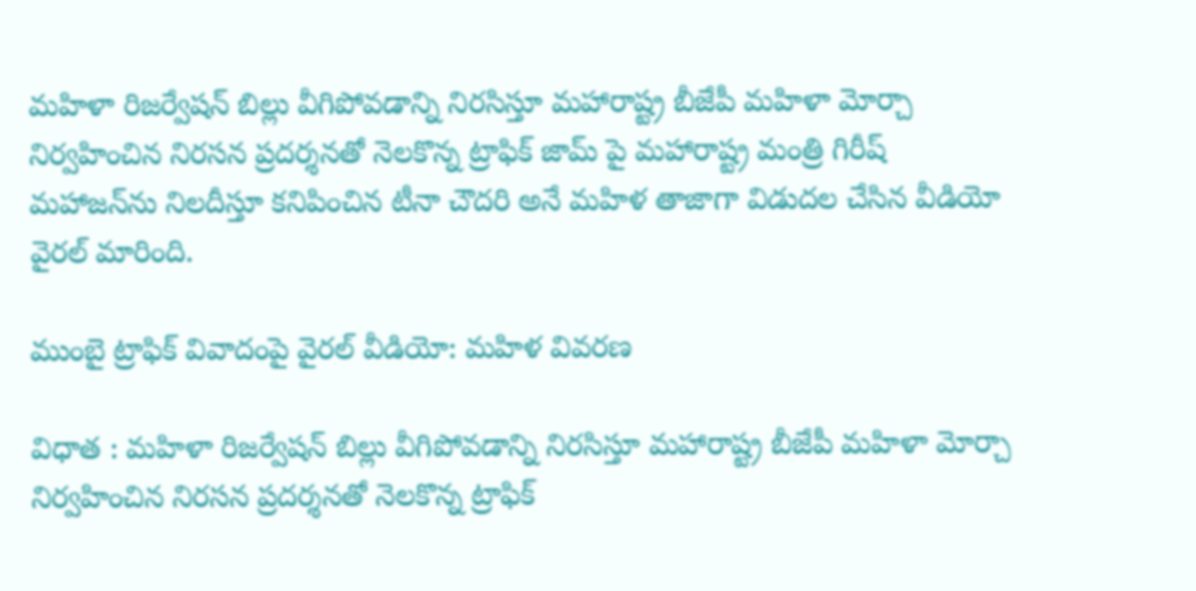మహిళా రిజర్వేషన్ బిల్లు వీగిపోవడాన్ని నిరసిస్తూ మహారాష్ట్ర బీజేపీ మహిళా మోర్చా నిర్వహించిన నిరసన ప్రదర్శనతో నెలకొన్న ట్రాఫిక్ జామ్ పై మహారాష్ట్ర మంత్రి గిరీష్ మహాజన్‌ను నిలదీస్తూ కనిపించిన టీనా చౌదరి అనే మహిళ తాజాగా విడుదల చేసిన వీడియో వైరల్ మారింది.

ముంబై ట్రాఫిక్ వివాదంపై వైరల్ వీడియో: మహిళ వివరణ

విధాత : మహిళా రిజర్వేషన్ బిల్లు వీగిపోవడాన్ని నిరసిస్తూ మహారాష్ట్ర బీజేపీ మహిళా మోర్చా నిర్వహించిన నిరసన ప్రదర్శనతో నెలకొన్న ట్రాఫిక్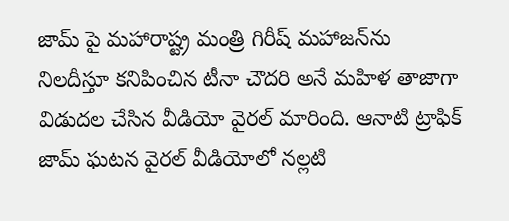జామ్ పై మహారాష్ట్ర మంత్రి గిరీష్ మహాజన్‌ను నిలదీస్తూ కనిపించిన టీనా చౌదరి అనే మహిళ తాజాగా విడుదల చేసిన వీడియో వైరల్ మారింది. ఆనాటి ట్రాఫిక్ జామ్ ఘటన వైరల్ వీడియోలో నల్లటి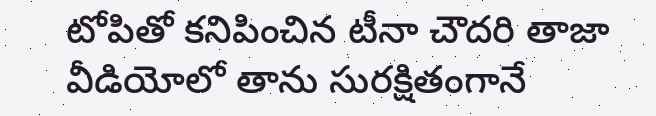టోపితో కనిపించిన టీనా చౌదరి తాజా వీడియోలో తాను సురక్షితంగానే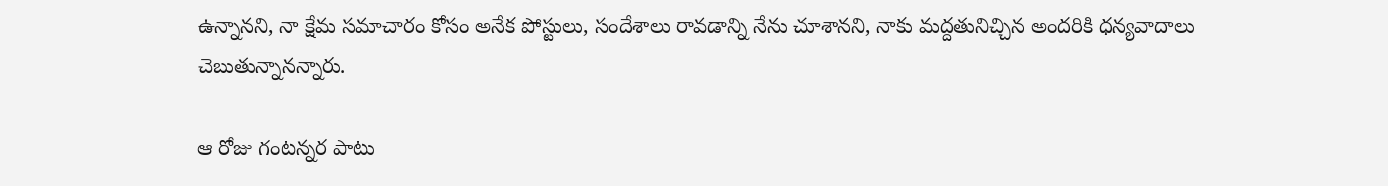ఉన్నానని, నా క్షేమ సమాచారం కోసం అనేక పోస్టులు, సందేశాలు రావడాన్ని నేను చూశానని, నాకు మద్దతునిచ్చిన అందరికి ధన్యవాదాలు చెబుతున్నానన్నారు.

ఆ రోజు గంటన్నర పాటు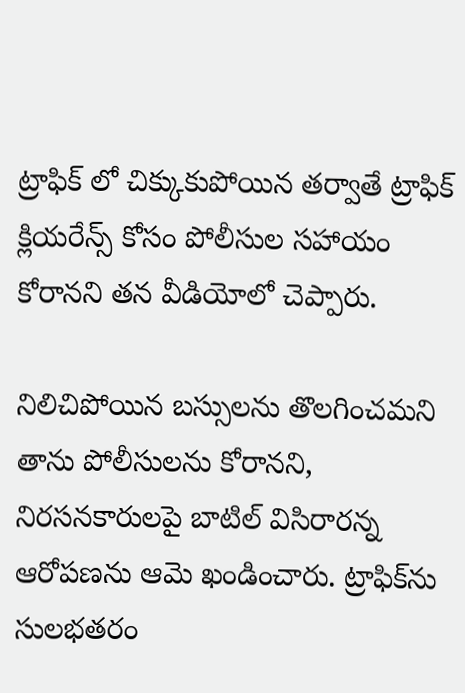ట్రాఫిక్ లో చిక్కుకుపోయిన తర్వాతే ట్రాఫిక్ క్లియరేన్స్ కోసం పోలీసుల సహాయం కోరానని తన వీడియోలో చెప్పారు.

నిలిచిపోయిన బస్సులను తొలగించమని తాను పోలీసులను కోరానని, నిరసనకారులపై బాటిల్ విసిరారన్న ఆరోపణను ఆమె ఖండించారు. ట్రాఫిక్‌ను సులభతరం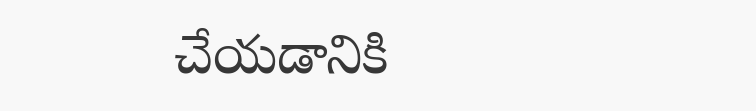చేయడానికి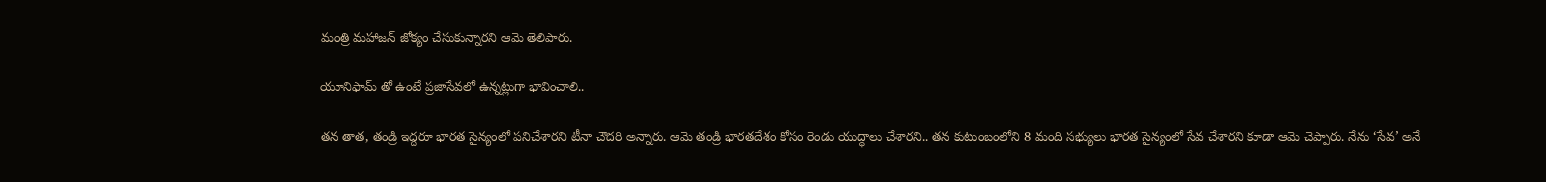మంత్రి మహాజన్ జోక్యం చేసుకున్నారని ఆమె తెలిపారు.

యూనిఫామ్ తో ఉంటే ప్రజాసేవలో ఉన్నట్లుగా భావించాలి..

తన తాత, తండ్రి ఇద్దరూ భారత సైన్యంలో పనిచేశారని టీనా చౌదరి అన్నారు. ఆమె తండ్రి భారతదేశం కోసం రెండు యుద్ధాలు చేశారని.. తన కుటుంబంలోని 8 మంది సభ్యులు భారత సైన్యంలో సేవ చేశారని కూడా ఆమె చెప్పారు. నేను ‘సేవ’ అనే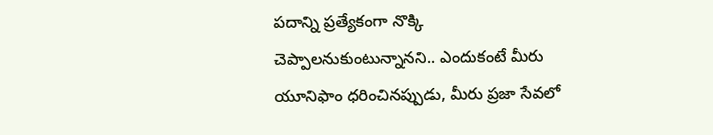పదాన్ని ప్రత్యేకంగా నొక్కి చెప్పాలనుకుంటున్నానని.. ఎందుకంటే మీరు యూనిఫాం ధరించినప్పుడు, మీరు ప్రజా సేవలో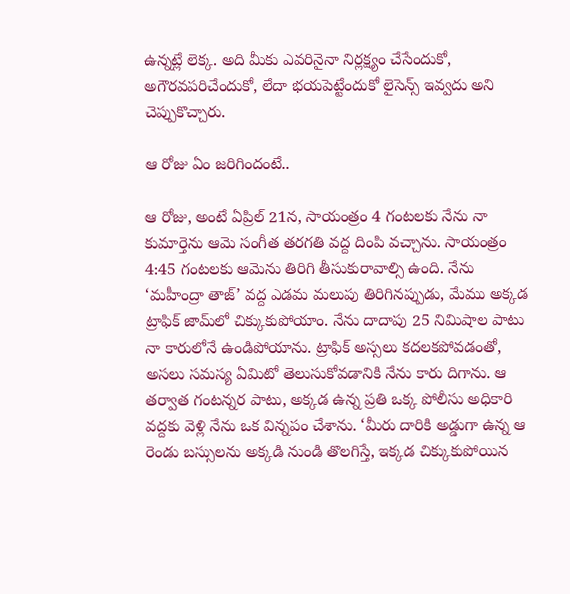ఉన్నట్లే లెక్క. అది మీకు ఎవరినైనా నిర్లక్ష్యం చేసేందుకో, అగౌరవపరిచేందుకో, లేదా భయపెట్టేందుకో లైసెన్స్ ఇవ్వదు అని చెప్పుకొచ్చారు.

ఆ రోజు ఏం జరిగిందంటే..

ఆ రోజు, అంటే ఏప్రిల్ 21న, సాయంత్రం 4 గంటలకు నేను నా కుమార్తెను ఆమె సంగీత తరగతి వద్ద దింపి వచ్చాను. సాయంత్రం 4:45 గంటలకు ఆమెను తిరిగి తీసుకురావాల్సి ఉంది. నేను ‘మహీంద్రా తాజ్’ వద్ద ఎడమ మలుపు తిరిగినప్పుడు, మేము అక్కడ ట్రాఫిక్ జామ్‌లో చిక్కుకుపోయాం. నేను దాదాపు 25 నిమిషాల పాటు నా కారులోనే ఉండిపోయాను. ట్రాఫిక్ అస్సలు కదలకపోవడంతో, అసలు సమస్య ఏమిటో తెలుసుకోవడానికి నేను కారు దిగాను. ఆ తర్వాత గంటన్నర పాటు, అక్కడ ఉన్న ప్రతి ఒక్క పోలీసు అధికారి వద్దకు వెళ్లి నేను ఒక విన్నపం చేశాను. ‘మీరు దారికి అడ్డుగా ఉన్న ఆ రెండు బస్సులను అక్కడి నుండి తొలగిస్తే, ఇక్కడ చిక్కుకుపోయిన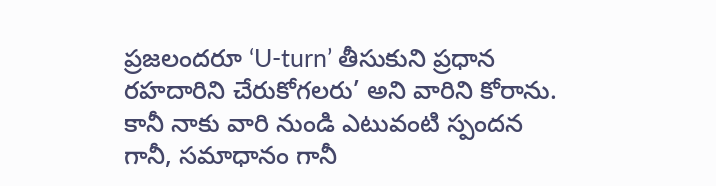ప్రజలందరూ ‘U-turn’ తీసుకుని ప్రధాన రహదారిని చేరుకోగలరు’ అని వారిని కోరాను. కానీ నాకు వారి నుండి ఎటువంటి స్పందన గానీ, సమాధానం గానీ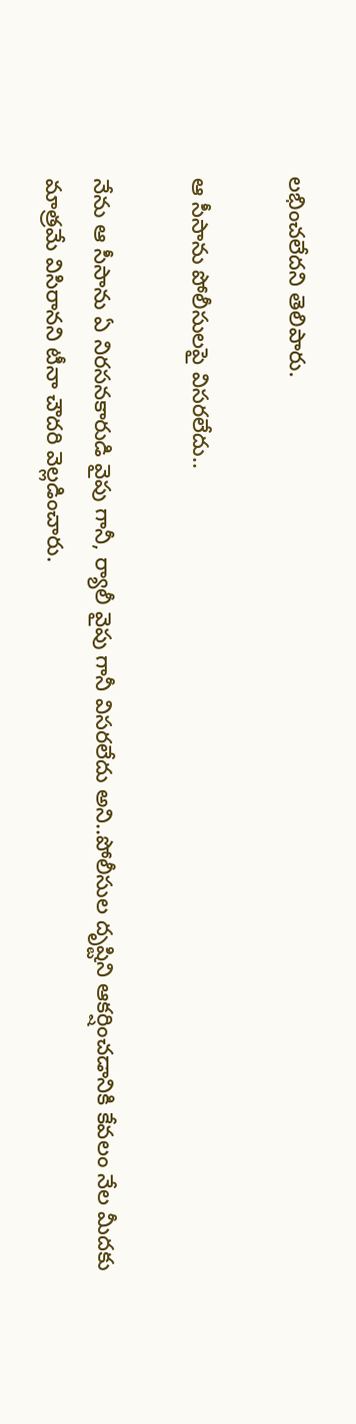లభించలేదని తెలిపారు.

ఆ సీసాను పోలీసులపై విసరలేదు..

నేను ఆ సీసాను ఏ నిరసనకారుడి వైపు గానీ, ర్యాలీ వైపు గానీ విసరలేదు అని..పోలీసుల దృష్టిని ఆకర్షించడానికి కేవలం నేల మీదకు మాత్రమే విసిరానని టీనా చౌదరి వెల్లడించారు.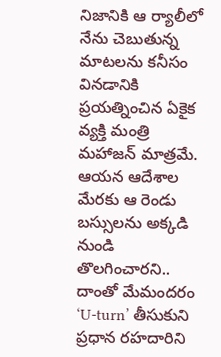నిజానికి ఆ ర్యాలీలో నేను చెబుతున్న మాటలను కనీసం వినడానికి ప్రయత్నించిన ఏకైక వ్యక్తి మంత్రి మహాజన్ మాత్రమే. ఆయన ఆదేశాల మేరకు ఆ రెండు బస్సులను అక్కడి నుండి తొలగించారని.. దాంతో మేమందరం ‘U-turn’ తీసుకుని ప్రధాన రహదారిని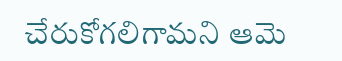చేరుకోగలిగామని ఆమె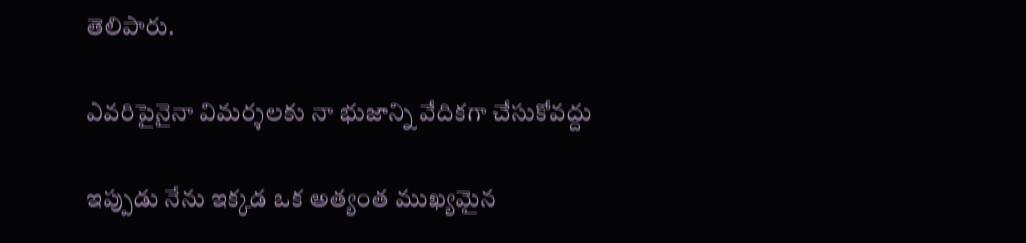తెలిపారు.

ఎవరిపైనైనా విమర్శలకు నా భుజాన్ని వేదికగా చేసుకోవద్దు

ఇప్పుడు నేను ఇక్కడ ఒక అత్యంత ముఖ్యమైన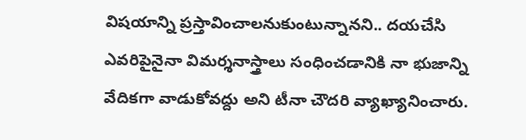విషయాన్ని ప్రస్తావించాలనుకుంటున్నానని.. దయచేసి ఎవరిపైనైనా విమర్శనాస్త్రాలు సంధించడానికి నా భుజాన్ని వేదికగా వాడుకోవద్దు అని టీనా చౌదరి వ్యాఖ్యానించారు.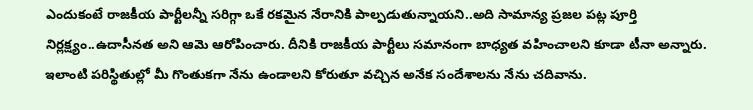ఎందుకంటే రాజకీయ పార్టీలన్నీ సరిగ్గా ఒకే రకమైన నేరానికి పాల్పడుతున్నాయని..అది సామాన్య ప్రజల పట్ల పూర్తి నిర్లక్ష్యం..ఉదాసీనత అని ఆమె ఆరోపించారు. దీనికి రాజకీయ పార్టీలు సమానంగా బాధ్యత వహించాలని కూడా టీనా అన్నారు. ఇలాంటి పరిస్థితుల్లో మీ గొంతుకగా నేను ఉండాలని కోరుతూ వచ్చిన అనేక సందేశాలను నేను చదివాను.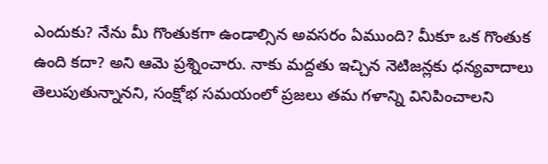ఎందుకు? నేను మీ గొంతుకగా ఉండాల్సిన అవసరం ఏముంది? మీకూ ఒక గొంతుక ఉంది కదా? అని ఆమె ప్రశ్నించారు. నాకు మద్దతు ఇచ్చిన నెటిజన్లకు ధన్యవాదాలు తెలుపుతున్నానని, సంక్షోభ సమయంలో ప్రజలు తమ గళాన్ని వినిపించాలని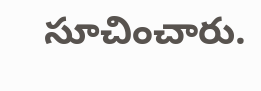సూచించారు.